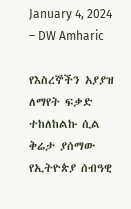January 4, 2024 – DW Amharic

የእስረኞችን አያያዝ ለማየት ፍቃድ ተከለከልኩ ሲል ቅሬታ ያሰማው የኢትዮጵያ ሰብዓዊ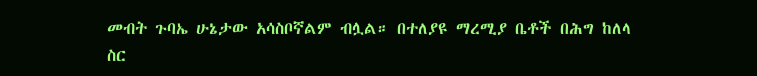መብት ጉባኤ ሁኔታው አሳስቦኛልም ብሏል። በተለያዩ ማረሚያ ቤቶች በሕግ ከለላ ስር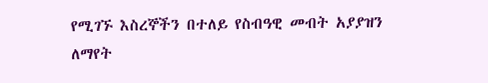የሚገኙ እስረኞችን በተለይ የስብዓዊ መብት አያያዝን ለማየት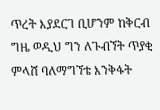ጥረት እያደርገ ቢሆንም ከቅርብ ግዜ ወዲህ ግን ለጉብኘት ጥያቂ ምላሸ ባለማግኘቴ እንቅፋት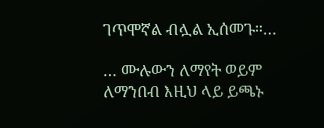ገጥሞኛል ብሏል ኢሰመጉ።…

… ሙሉውን ለማየት ወይም ለማንበብ እዚህ ላይ ይጫኑ